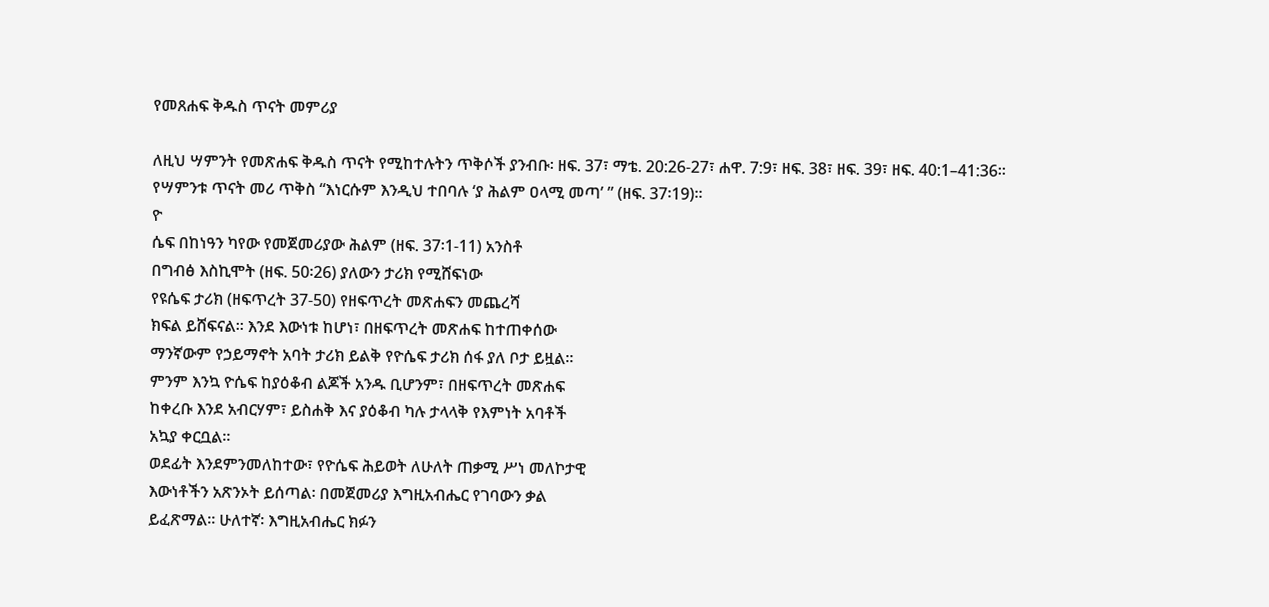የመጸሐፍ ቅዱስ ጥናት መምሪያ

ለዚህ ሣምንት የመጽሐፍ ቅዱስ ጥናት የሚከተሉትን ጥቅሶች ያንብቡ፡ ዘፍ. 37፣ ማቴ. 20:26-27፣ ሐዋ. 7:9፣ ዘፍ. 38፣ ዘፍ. 39፣ ዘፍ. 40:1–41:36።
የሣምንቱ ጥናት መሪ ጥቅስ “እነርሱም እንዲህ ተበባሉ ‘ያ ሕልም ዐላሚ መጣ’ ” (ዘፍ. 37፡19)።
ዮ
ሴፍ በከነዓን ካየው የመጀመሪያው ሕልም (ዘፍ. 37፡1-11) አንስቶ
በግብፅ እስኪሞት (ዘፍ. 50፡26) ያለውን ታሪክ የሚሸፍነው
የዩሴፍ ታሪክ (ዘፍጥረት 37-50) የዘፍጥረት መጽሐፍን መጨረሻ
ክፍል ይሸፍናል። እንደ እውነቱ ከሆነ፣ በዘፍጥረት መጽሐፍ ከተጠቀሰው
ማንኛውም የኃይማኖት አባት ታሪክ ይልቅ የዮሴፍ ታሪክ ሰፋ ያለ ቦታ ይዟል።
ምንም እንኳ ዮሴፍ ከያዕቆብ ልጆች አንዱ ቢሆንም፣ በዘፍጥረት መጽሐፍ
ከቀረቡ እንደ አብርሃም፣ ይስሐቅ እና ያዕቆብ ካሉ ታላላቅ የእምነት አባቶች
አኳያ ቀርቧል።
ወደፊት እንደምንመለከተው፣ የዮሴፍ ሕይወት ለሁለት ጠቃሚ ሥነ መለኮታዊ
እውነቶችን አጽንኦት ይሰጣል፡ በመጀመሪያ እግዚአብሔር የገባውን ቃል
ይፈጽማል። ሁለተኛ፡ እግዚአብሔር ክፉን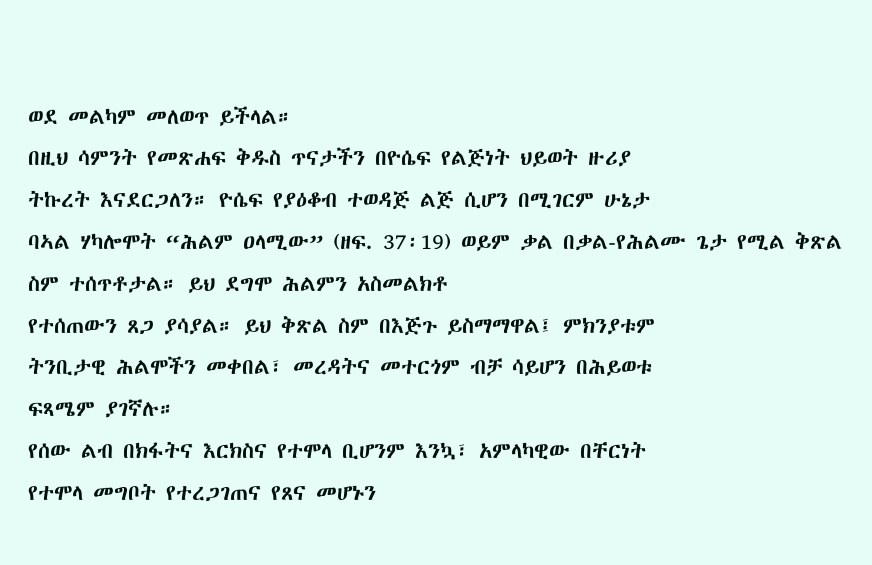ወደ መልካም መለወጥ ይችላል።
በዚህ ሳምንት የመጽሐፍ ቅዱስ ጥናታችን በዮሴፍ የልጅነት ህይወት ዙሪያ
ትኩረት እናደርጋለን። ዮሴፍ የያዕቆብ ተወዳጅ ልጅ ሲሆን በሚገርም ሁኔታ
ባኣል ሃካሎሞት “ሕልም ዐላሚው” (ዘፍ. 37፡19) ወይም ቃል በቃል-የሕልሙ ጌታ የሚል ቅጽል ስም ተሰጥቶታል። ይህ ደግሞ ሕልምን አስመልክቶ
የተሰጠውን ጸጋ ያሳያል። ይህ ቅጽል ስም በእጅጉ ይስማማዋል፤ ምክንያቱም
ትንቢታዊ ሕልሞችን መቀበል፣ መረዳትና መተርጎም ብቻ ሳይሆን በሕይወቱ
ፍጻሜም ያገኛሉ።
የሰው ልብ በክፋትና እርክስና የተሞላ ቢሆንም እንኳ፣ አምላካዊው በቸርነት
የተሞላ መግቦት የተረጋገጠና የጸና መሆኑን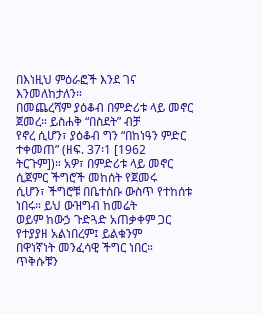በእነዚህ ምዕራፎች እንደ ገና
እንመለከታለን።
በመጨረሻም ያዕቆብ በምድሪቱ ላይ መኖር ጀመረ። ይስሐቅ “በስደት” ብቻ
የኖረ ሲሆን፣ ያዕቆብ ግን “በከነዓን ምድር ተቀመጠ” (ዘፍ. 37፡1 [1962
ትርጉም])። አዎ፣ በምድሪቱ ላይ መኖር ሲጀምር ችግሮች መከሰት የጀመሩ
ሲሆን፣ ችግሮቹ በቤተሰቡ ውስጥ የተከሰቱ ነበሩ። ይህ ውዝግብ ከመሬት
ወይም ከውኃ ጉድጓድ አጠቃቀም ጋር የተያያዘ አልነበረም፤ ይልቁንም
በዋነኛነት መንፈሳዊ ችግር ነበር።
ጥቅሱቹን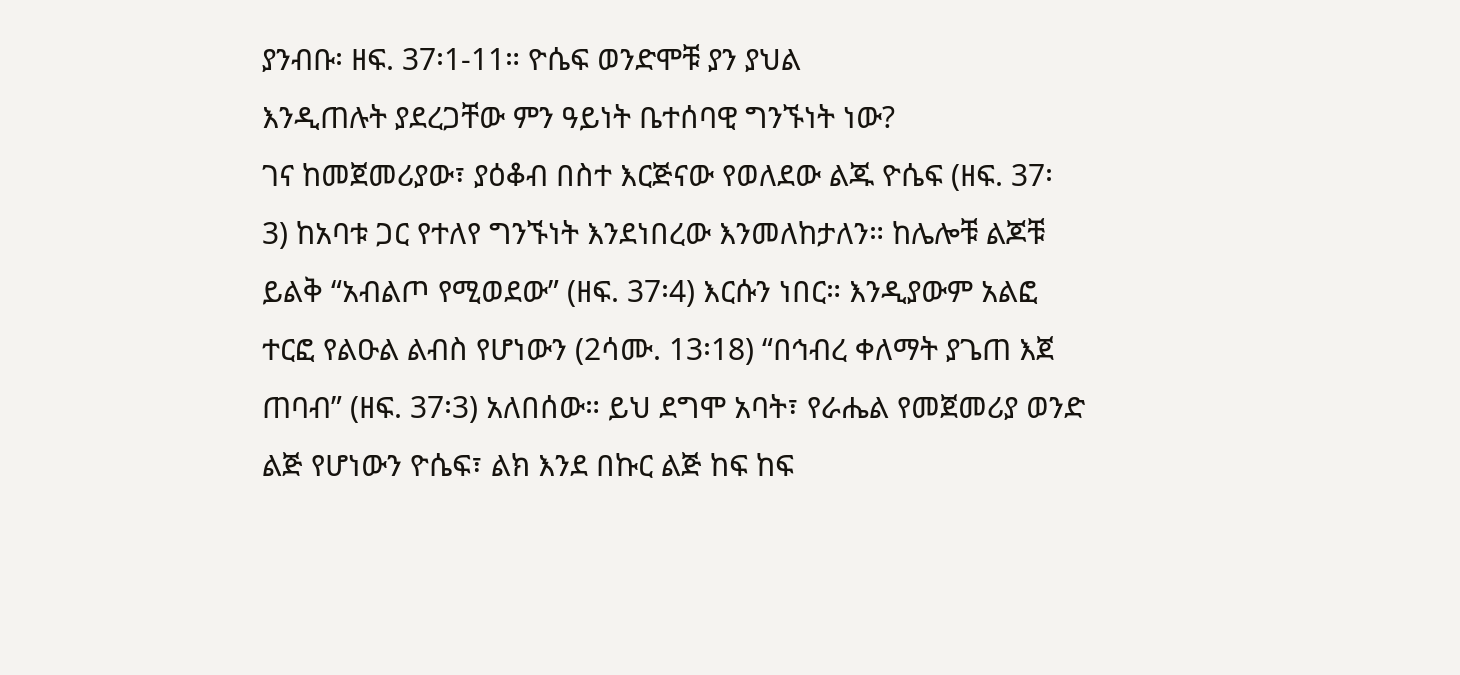ያንብቡ፡ ዘፍ. 37፡1-11። ዮሴፍ ወንድሞቹ ያን ያህል
እንዲጠሉት ያደረጋቸው ምን ዓይነት ቤተሰባዊ ግንኙነት ነው?
ገና ከመጀመሪያው፣ ያዕቆብ በስተ እርጅናው የወለደው ልጁ ዮሴፍ (ዘፍ. 37፡
3) ከአባቱ ጋር የተለየ ግንኙነት እንደነበረው እንመለከታለን። ከሌሎቹ ልጆቹ
ይልቅ “አብልጦ የሚወደው” (ዘፍ. 37፡4) እርሱን ነበር። እንዲያውም አልፎ
ተርፎ የልዑል ልብስ የሆነውን (2ሳሙ. 13፡18) “በኅብረ ቀለማት ያጌጠ እጀ
ጠባብ” (ዘፍ. 37፡3) አለበሰው። ይህ ደግሞ አባት፣ የራሔል የመጀመሪያ ወንድ
ልጅ የሆነውን ዮሴፍ፣ ልክ እንደ በኩር ልጅ ከፍ ከፍ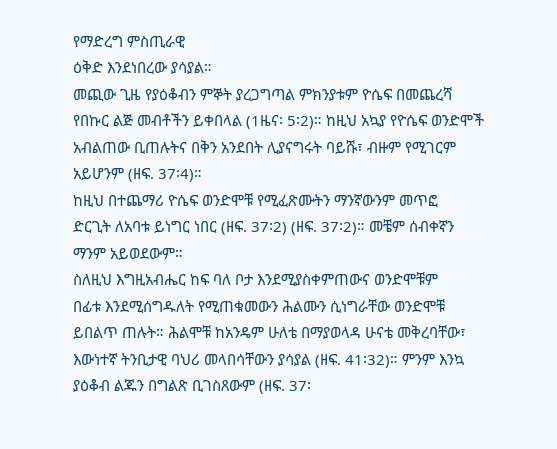የማድረግ ምስጢራዊ
ዕቅድ እንደነበረው ያሳያል።
መጪው ጊዜ የያዕቆብን ምኞት ያረጋግጣል ምክንያቱም ዮሴፍ በመጨረሻ
የበኩር ልጅ መብቶችን ይቀበላል (1ዜና፡ 5፡2)። ከዚህ አኳያ የዮሴፍ ወንድሞች
አብልጠው ቢጠሉትና በቅን አንደበት ሊያናግሩት ባይሹ፣ ብዙም የሚገርም
አይሆንም (ዘፍ. 37፡4)።
ከዚህ በተጨማሪ ዮሴፍ ወንድሞቹ የሚፈጽሙትን ማንኛውንም መጥፎ
ድርጊት ለአባቱ ይነግር ነበር (ዘፍ. 37፡2) (ዘፍ. 37፡2)። መቼም ሰብቀኛን
ማንም አይወደውም።
ስለዚህ እግዚአብሔር ከፍ ባለ ቦታ እንደሚያስቀምጠውና ወንድሞቹም
በፊቱ እንደሚሰግዱለት የሚጠቁመውን ሕልሙን ሲነግራቸው ወንድሞቹ
ይበልጥ ጠሉት። ሕልሞቹ ከአንዴም ሁለቴ በማያወላዳ ሁናቴ መቅረባቸው፣
እውነተኛ ትንቢታዊ ባህሪ መላበሳቸውን ያሳያል (ዘፍ. 41፡32)። ምንም እንኳ
ያዕቆብ ልጁን በግልጽ ቢገስጸውም (ዘፍ. 37፡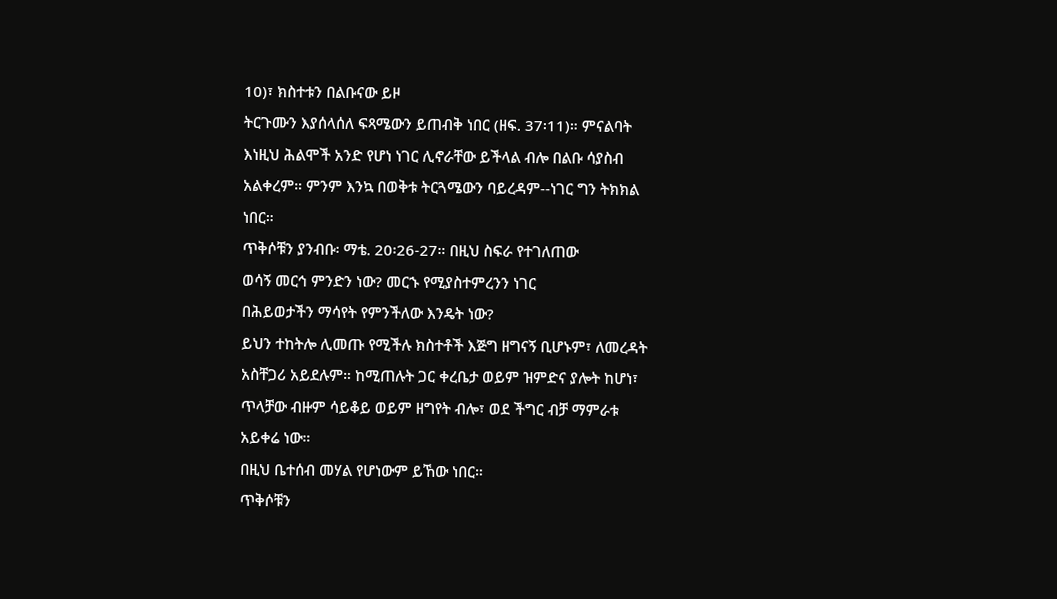10)፣ ክስተቱን በልቡናው ይዞ
ትርጉሙን እያሰላሰለ ፍጻሜውን ይጠብቅ ነበር (ዘፍ. 37፡11)። ምናልባት
እነዚህ ሕልሞች አንድ የሆነ ነገር ሊኖራቸው ይችላል ብሎ በልቡ ሳያስብ
አልቀረም። ምንም እንኳ በወቅቱ ትርጓሜውን ባይረዳም--ነገር ግን ትክክል
ነበር።
ጥቅሶቹን ያንብቡ፡ ማቴ. 20፡26-27። በዚህ ስፍራ የተገለጠው
ወሳኝ መርኅ ምንድን ነው? መርኁ የሚያስተምረንን ነገር
በሕይወታችን ማሳየት የምንችለው እንዴት ነው?
ይህን ተከትሎ ሊመጡ የሚችሉ ክስተቶች እጅግ ዘግናኝ ቢሆኑም፣ ለመረዳት
አስቸጋሪ አይደሉም። ከሚጠሉት ጋር ቀረቤታ ወይም ዝምድና ያሎት ከሆነ፣
ጥላቻው ብዙም ሳይቆይ ወይም ዘግየት ብሎ፣ ወደ ችግር ብቻ ማምራቱ
አይቀሬ ነው።
በዚህ ቤተሰብ መሃል የሆነውም ይኸው ነበር።
ጥቅሶቹን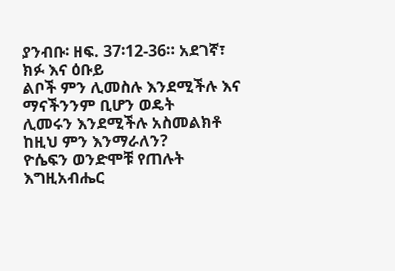ያንብቡ፡ ዘፍ. 37፡12-36። አደገኛ፣ ክፉ እና ዕቡይ
ልቦች ምን ሊመስሉ እንደሚችሉ እና ማናችንንም ቢሆን ወዴት
ሊመሩን እንደሚችሉ አስመልክቶ ከዚህ ምን እንማራለን?
ዮሴፍን ወንድሞቹ የጠሉት እግዚአብሔር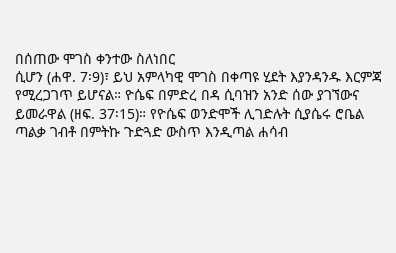በሰጠው ሞገስ ቀንተው ስለነበር
ሲሆን (ሐዋ. 7፡9)፣ ይህ አምላካዊ ሞገስ በቀጣዩ ሂደት እያንዳንዱ እርምጃ
የሚረጋገጥ ይሆናል። ዮሴፍ በምድረ በዳ ሲባዝን አንድ ሰው ያገኘውና
ይመራዋል (ዘፍ. 37፡15)። የዮሴፍ ወንድሞች ሊገድሉት ሲያሴሩ ሮቤል
ጣልቃ ገብቶ በምትኩ ጉድጓድ ውስጥ እንዲጣል ሐሳብ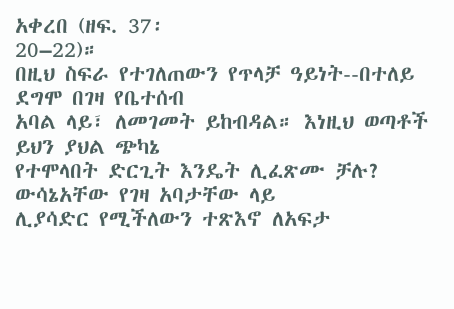አቀረበ (ዘፍ. 37፡
20–22)።
በዚህ ስፍራ የተገለጠውን የጥላቻ ዓይነት--በተለይ ደግሞ በገዛ የቤተሰብ
አባል ላይ፣ ለመገመት ይከብዳል። እነዚህ ወጣቶች ይህን ያህል ጭካኔ
የተሞላበት ድርጊት እንዴት ሊፈጽሙ ቻሉ? ውሳኔአቸው የገዛ አባታቸው ላይ
ሊያሳድር የሚችለውን ተጽእኖ ለአፍታ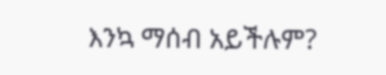እንኳ ማሰብ አይችሉም?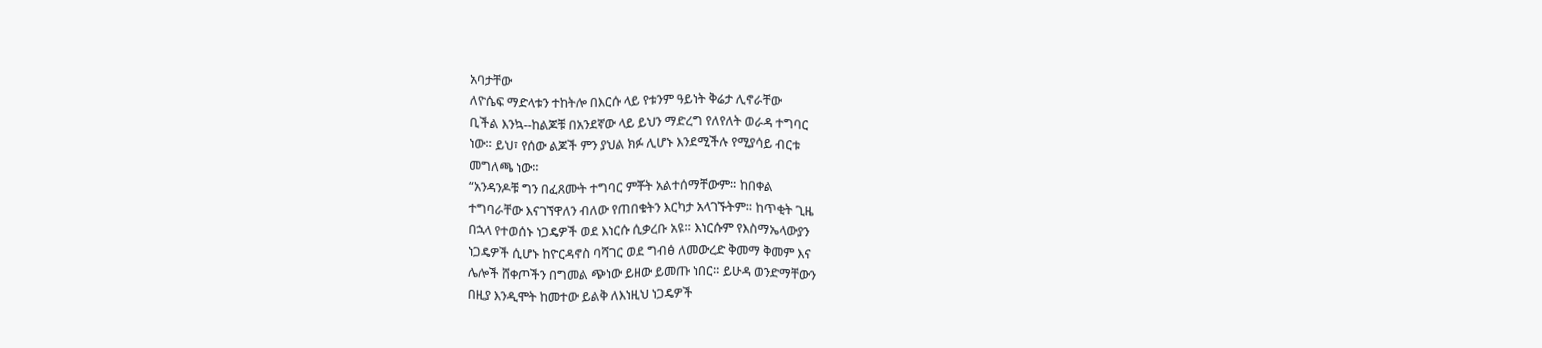አባታቸው
ለዮሴፍ ማድላቱን ተከትሎ በእርሱ ላይ የቱንም ዓይነት ቅሬታ ሊኖራቸው
ቢችል እንኳ--ከልጆቹ በአንደኛው ላይ ይህን ማድረግ የለየለት ወራዳ ተግባር
ነው። ይህ፣ የሰው ልጆች ምን ያህል ክፉ ሊሆኑ እንደሚችሉ የሚያሳይ ብርቱ
መግለጫ ነው።
“አንዳንዶቹ ግን በፈጸሙት ተግባር ምቾት አልተሰማቸውም። ከበቀል
ተግባራቸው እናገኘዋለን ብለው የጠበቁትን እርካታ አላገኙትም። ከጥቂት ጊዜ
በኋላ የተወሰኑ ነጋዴዎች ወደ እነርሱ ሲቃረቡ አዩ። እነርሱም የእስማኤላውያን
ነጋዴዎች ሲሆኑ ከዮርዳኖስ ባሻገር ወደ ግብፅ ለመውረድ ቅመማ ቅመም እና
ሌሎች ሸቀጦችን በግመል ጭነው ይዘው ይመጡ ነበር። ይሁዳ ወንድማቸውን
በዚያ እንዲሞት ከመተው ይልቅ ለእነዚህ ነጋዴዎች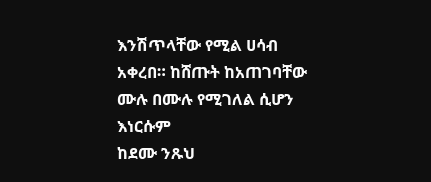እንሽጥላቸው የሚል ሀሳብ
አቀረበ። ከሸጡት ከአጠገባቸው ሙሉ በሙሉ የሚገለል ሲሆን እነርሱም
ከደሙ ንጹህ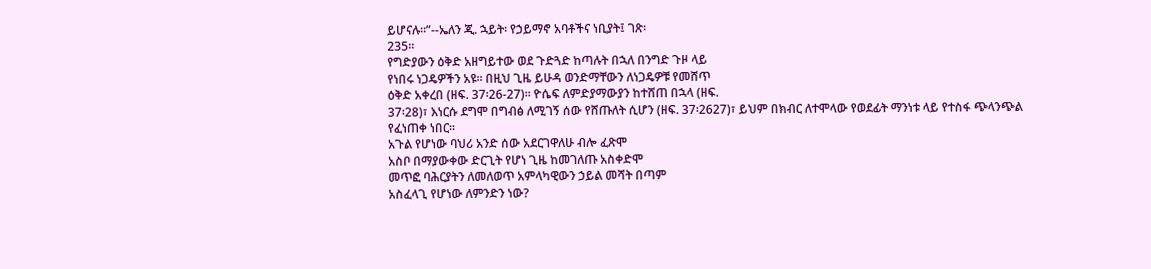ይሆናሉ።”--ኤለን ጂ. ኋይት፡ የኃይማኖ አባቶችና ነቢያት፤ ገጽ፡
235።
የግድያውን ዕቅድ አዘግይተው ወደ ጉድጓድ ከጣሉት በኋለ በንግድ ጉዞ ላይ
የነበሩ ነጋዴዎችን አዩ። በዚህ ጊዜ ይሁዳ ወንድማቸውን ለነጋዴዎቹ የመሸጥ
ዕቅድ አቀረበ (ዘፍ. 37፡26-27)። ዮሴፍ ለምድያማውያን ከተሸጠ በኋላ (ዘፍ.
37፡28)፣ እነርሱ ደግሞ በግብፅ ለሚገኝ ሰው የሸጡለት ሲሆን (ዘፍ. 37፡2627)፣ ይህም በክብር ለተሞላው የወደፊት ማንነቱ ላይ የተስፋ ጭላንጭል
የፈነጠቀ ነበር።
አጉል የሆነው ባህሪ አንድ ሰው አደርገዋለሁ ብሎ ፈጽሞ
አስቦ በማያውቀው ድርጊት የሆነ ጊዜ ከመገለጡ አስቀድሞ
መጥፎ ባሕርያትን ለመለወጥ አምላካዊውን ኃይል መሻት በጣም
አስፈላጊ የሆነው ለምንድን ነው?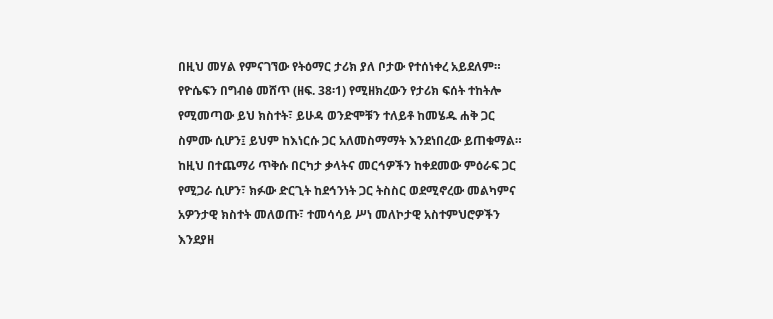በዚህ መሃል የምናገኘው የትዕማር ታሪክ ያለ ቦታው የተሰነቀረ አይደለም።
የዮሴፍን በግብፅ መሸጥ (ዘፍ. 38፡1) የሚዘክረውን የታሪክ ፍሰት ተከትሎ
የሚመጣው ይህ ክስተት፣ ይሁዳ ወንድሞቹን ተለይቶ ከመሄዱ ሐቅ ጋር
ስምሙ ሲሆን፤ ይህም ከእነርሱ ጋር አለመስማማት እንደነበረው ይጠቁማል።
ከዚህ በተጨማሪ ጥቅሱ በርካታ ቃላትና መርኅዎችን ከቀደመው ምዕራፍ ጋር
የሚጋራ ሲሆን፣ ክፉው ድርጊት ከደኅንነት ጋር ትስስር ወደሚኖረው መልካምና
አዎንታዊ ክስተት መለወጡ፣ ተመሳሳይ ሥነ መለኮታዊ አስተምህሮዎችን
እንደያዘ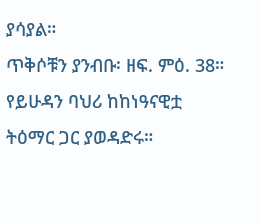ያሳያል።
ጥቅሶቹን ያንብቡ፡ ዘፍ. ምዕ. 38። የይሁዳን ባህሪ ከከነዓናዊቷ
ትዕማር ጋር ያወዳድሩ።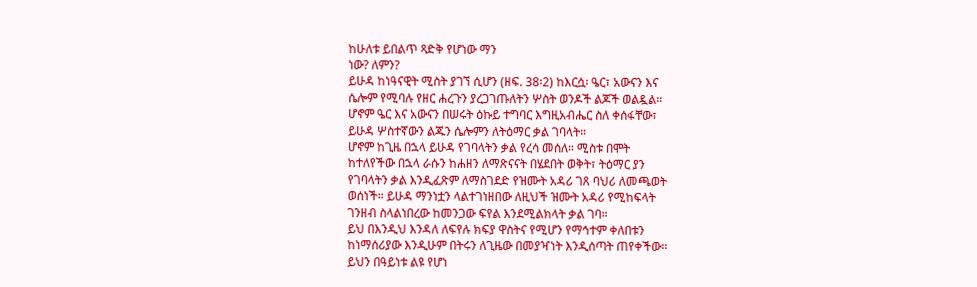ከሁለቱ ይበልጥ ጻድቅ የሆነው ማን
ነው? ለምን?
ይሁዳ ከነዓናዊት ሚስት ያገኘ ሲሆን (ዘፍ. 38፡2) ከእርሷ፡ ዔር፣ አውናን እና
ሴሎም የሚባሉ የዘር ሐረጉን ያረጋገጡለትን ሦስት ወንዶች ልጆች ወልዷል።
ሆኖም ዔር እና አውናን በሠሩት ዕኩይ ተግባር እግዚአብሔር ስለ ቀሰፋቸው፣
ይሁዳ ሦስተኛውን ልጁን ሴሎምን ለትዕማር ቃል ገባላት።
ሆኖም ከጊዜ በኋላ ይሁዳ የገባላትን ቃል የረሳ መሰለ። ሚስቱ በሞት
ከተለየችው በኋላ ራሱን ከሐዘን ለማጽናናት በሄደበት ወቅት፣ ትዕማር ያን
የገባላትን ቃል እንዲፈጽም ለማስገደድ የዝሙት አዳሪ ገጸ ባህሪ ለመጫወት
ወሰነች። ይሁዳ ማንነቷን ላልተገነዘበው ለዚህች ዝሙት አዳሪ የሚከፍላት
ገንዘብ ስላልነበረው ከመንጋው ፍየል እንደሚልክላት ቃል ገባ።
ይህ በእንዲህ እንዳለ ለፍየሉ ክፍያ ዋስትና የሚሆን የማኅተም ቀለበቱን
ከነማሰሪያው እንዲሁም በትሩን ለጊዜው በመያዣነት እንዲሰጣት ጠየቀችው።
ይህን በዓይነቱ ልዩ የሆነ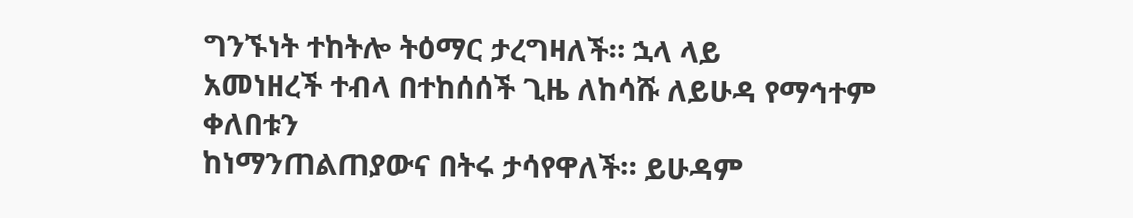ግንኙነት ተከትሎ ትዕማር ታረግዛለች። ኋላ ላይ
አመነዘረች ተብላ በተከሰሰች ጊዜ ለከሳሹ ለይሁዳ የማኅተም ቀለበቱን
ከነማንጠልጠያውና በትሩ ታሳየዋለች። ይሁዳም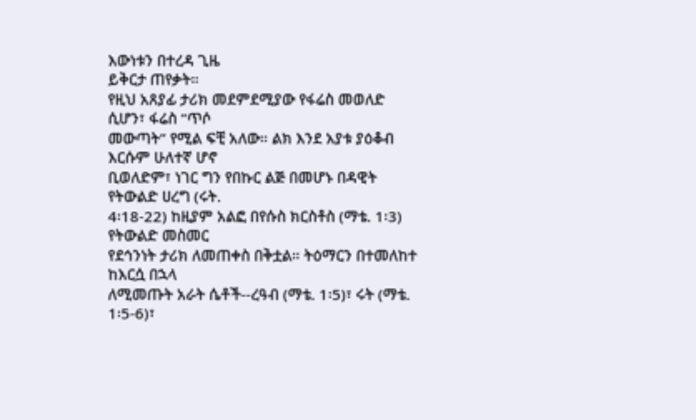እውነቱን በተረዳ ጊዜ
ይቅርታ ጠየቃት።
የዚህ አጸያፊ ታሪክ መደምደሚያው የፋሬስ መወለድ ሲሆን፣ ፋሬስ “ጥሶ
መውጣት” የሚል ፍቺ አለው። ልክ እንደ አያቱ ያዕቆብ እርሱም ሁለተኛ ሆኖ
ቢወለድም፣ ነገር ግን የበኩር ልጅ በመሆኑ በዳዊት የትውልድ ሀረግ (ሩት.
4፡18-22) ከዚያም አልፎ በየሱስ ክርስቶስ (ማቴ. 1፡3) የትውልድ መስመር
የደኅንነት ታሪክ ለመጠቀስ በቅቷል። ትዕማርን በተመለከተ ከእርሷ በኋላ
ለሚመጡት አራት ሴቶች--ረዓብ (ማቴ. 1፡5)፣ ሩት (ማቴ. 1፡5-6)፣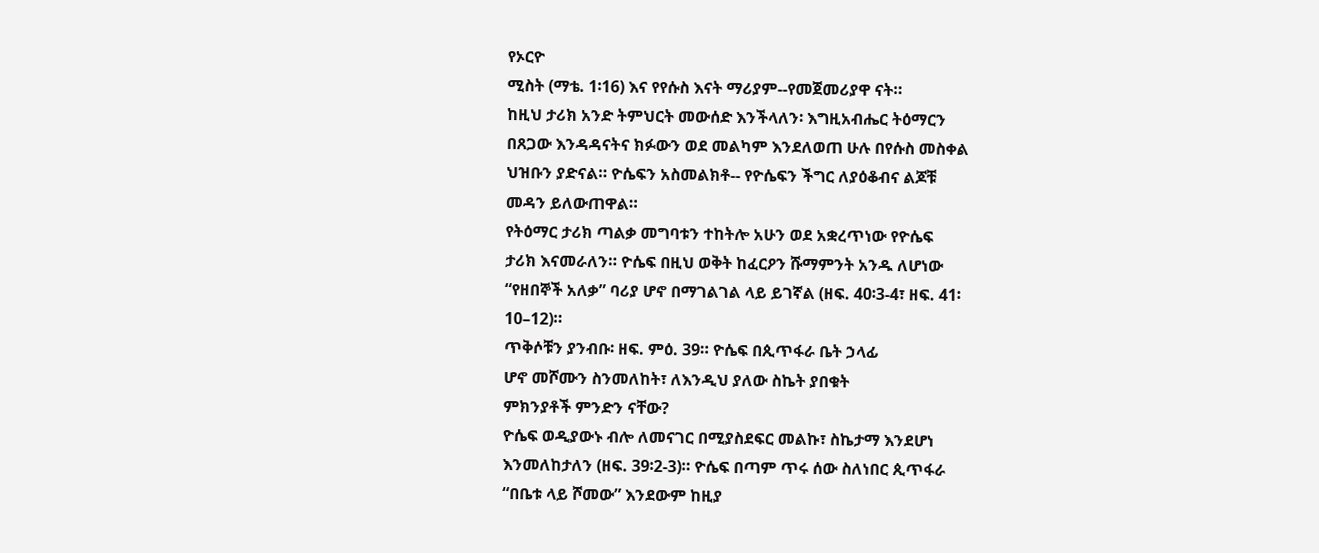የኦርዮ
ሚስት (ማቴ. 1፡16) እና የየሱስ እናት ማሪያም--የመጀመሪያዋ ናት።
ከዚህ ታሪክ አንድ ትምህርት መውሰድ እንችላለን፡ እግዚአብሔር ትዕማርን
በጸጋው እንዳዳናትና ክፉውን ወደ መልካም እንደለወጠ ሁሉ በየሱስ መስቀል
ህዝቡን ያድናል። ዮሴፍን አስመልክቶ-- የዮሴፍን ችግር ለያዕቆብና ልጆቹ
መዳን ይለውጠዋል።
የትዕማር ታሪክ ጣልቃ መግባቱን ተከትሎ አሁን ወደ አቋረጥነው የዮሴፍ
ታሪክ እናመራለን። ዮሴፍ በዚህ ወቅት ከፈርዖን ሹማምንት አንዱ ለሆነው
“የዘበኞች አለቃ” ባሪያ ሆኖ በማገልገል ላይ ይገኛል (ዘፍ. 40፡3-4፣ ዘፍ. 41፡
10–12)።
ጥቅሶቹን ያንብቡ፡ ዘፍ. ምዕ. 39። ዮሴፍ በጲጥፋራ ቤት ኃላፊ
ሆኖ መሾሙን ስንመለከት፣ ለእንዲህ ያለው ስኬት ያበቁት
ምክንያቶች ምንድን ናቸው?
ዮሴፍ ወዲያውኑ ብሎ ለመናገር በሚያስደፍር መልኩ፣ ስኬታማ እንደሆነ
እንመለከታለን (ዘፍ. 39፡2-3)። ዮሴፍ በጣም ጥሩ ሰው ስለነበር ጲጥፋራ
“በቤቱ ላይ ሾመው” እንደውም ከዚያ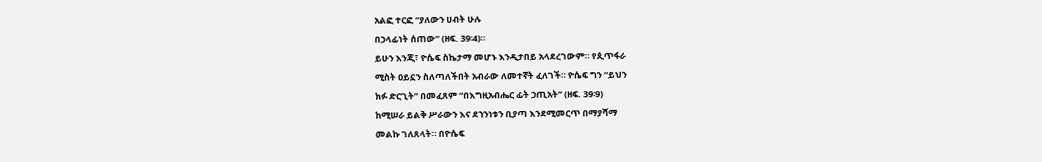አልፎ ተርፎ “ያለውን ሀብት ሁሉ
በኃላፊነት ሰጠው” (ዘፍ. 39፡4)።
ይሁን እንጂ፣ ዮሴፍ ስኬታማ መሆኑ እንዲታበይ አላደረገውም። የጲጥፋራ
ሚስት ዐይኗን ስለጣለችበት አብራው ለመተኛት ፈለገች። ዮሴፍ ግን “ይህን
ክፉ ድርጊት” በመፈጸም “በእግዚአብሔር ፊት ኃጢአት” (ዘፍ. 39፡9)
ከሚሠራ ይልቅ ሥራውን እና ደኀንነቱን ቢያጣ እንደሚመርጥ በማያሻማ
መልኩ ገለጸላት። በዮሴፍ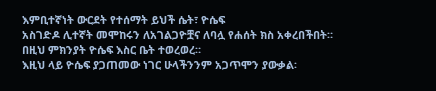እምቢተኛነት ውርደት የተሰማት ይህች ሴት፣ ዮሴፍ
አስገድዶ ሊተኛት መሞከሩን ለአገልጋዮቿና ለባሏ የሐሰት ክስ አቀረበችበት።
በዚህ ምክንያት ዮሴፍ እስር ቤት ተወረወረ።
እዚህ ላይ ዮሴፍ ያጋጠመው ነገር ሁላችንንም አጋጥሞን ያውቃል፡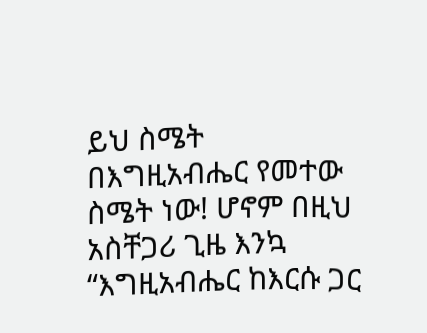ይህ ስሜት
በእግዚአብሔር የመተው ስሜት ነው! ሆኖም በዚህ አስቸጋሪ ጊዜ እንኳ
“እግዚአብሔር ከእርሱ ጋር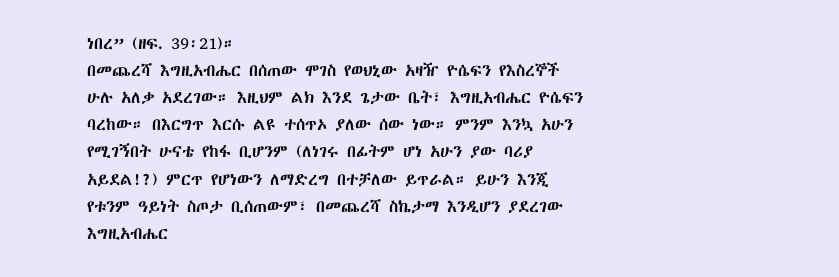ነበረ” (ዘፍ. 39፡21)።
በመጨረሻ እግዚአብሔር በሰጠው ሞገስ የወህኒው አዛዥ ዮሴፍን የእስረኞች
ሁሉ አለቃ አደረገው። እዚህም ልክ እንደ ጌታው ቤት፣ እግዚአብሔር ዮሴፍን
ባረከው። በእርግጥ እርሱ ልዩ ተሰጥኦ ያለው ሰው ነው። ምንም እንኳ አሁን
የሚገኝበት ሁናቴ የከፋ ቢሆንም (ለነገሩ በፊትም ሆነ አሁን ያው ባሪያ
አይደል!?) ምርጥ የሆነውን ለማድረግ በተቻለው ይጥራል። ይሁን እንጂ
የቱንም ዓይነት ስጦታ ቢሰጠውም፣ በመጨረሻ ስኬታማ እንዲሆን ያደረገው
እግዚአብሔር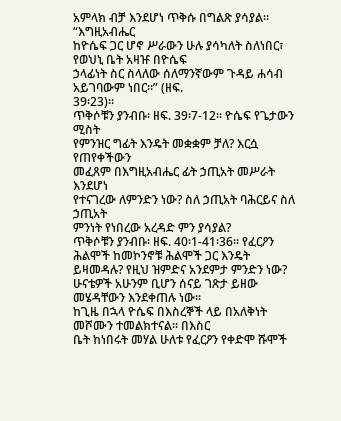አምላክ ብቻ እንደሆነ ጥቅሱ በግልጽ ያሳያል። “እግዚአብሔር
ከዮሴፍ ጋር ሆኖ ሥራውን ሁሉ ያሳካለት ስለነበር፣ የወህኒ ቤት አዛዡ በዮሴፍ
ኃላፊነት ስር ስላለው ሰለማንኛውም ጉዳይ ሐሳብ አይገባውም ነበር።” (ዘፍ.
39፡23)።
ጥቅሶቹን ያንብቡ፡ ዘፍ. 39፡7-12። ዮሴፍ የጌታውን ሚስት
የምንዝር ግፊት እንዴት መቋቋም ቻለ? እርሷ የጠየቀችውን
መፈጸም በእግዚአብሔር ፊት ኃጢአት መሥራት እንደሆነ
የተናገረው ለምንድን ነው? ስለ ኃጢአት ባሕርይና ስለ ኃጢአት
ምንነት የነበረው አረዳድ ምን ያሳያል?
ጥቅሶቹን ያንብቡ፡ ዘፍ. 40፡1-41፡36። የፈርዖን ሕልሞች ከመኮንኖቹ ሕልሞች ጋር እንዴት ይዛመዳሉ? የዚህ ዝምድና አንደምታ ምንድን ነው?
ሁናቴዎች አሁንም ቢሆን ሰናይ ገጽታ ይዘው መሄዳቸውን እንደቀጠሉ ነው።
ከጊዜ በኋላ ዮሴፍ በእስረኞች ላይ በአለቅነት መሾሙን ተመልክተናል። በእስር
ቤት ከነበሩት መሃል ሁለቱ የፈርዖን የቀድሞ ሹሞች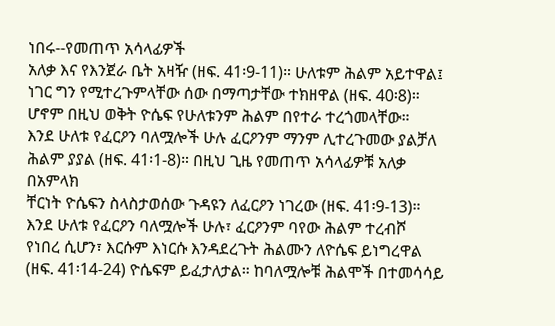ነበሩ--የመጠጥ አሳላፊዎች
አለቃ እና የእንጀራ ቤት አዛዥ (ዘፍ. 41፡9-11)። ሁለቱም ሕልም አይተዋል፤
ነገር ግን የሚተረጉምላቸው ሰው በማጣታቸው ተክዘዋል (ዘፍ. 40፡8)።
ሆኖም በዚህ ወቅት ዮሴፍ የሁለቱንም ሕልም በየተራ ተረጎመላቸው።
እንደ ሁለቱ የፈርዖን ባለሟሎች ሁሉ ፈርዖንም ማንም ሊተረጉመው ያልቻለ
ሕልም ያያል (ዘፍ. 41፡1-8)። በዚህ ጊዜ የመጠጥ አሳላፊዎቹ አለቃ በአምላክ
ቸርነት ዮሴፍን ስላስታወሰው ጉዳዩን ለፈርዖን ነገረው (ዘፍ. 41፡9-13)።
እንደ ሁለቱ የፈርዖን ባለሟሎች ሁሉ፣ ፈርዖንም ባየው ሕልም ተረብሾ
የነበረ ሲሆን፣ እርሱም እነርሱ እንዳደረጉት ሕልሙን ለዮሴፍ ይነግረዋል
(ዘፍ. 41፡14-24) ዮሴፍም ይፈታለታል። ከባለሟሎቹ ሕልሞች በተመሳሳይ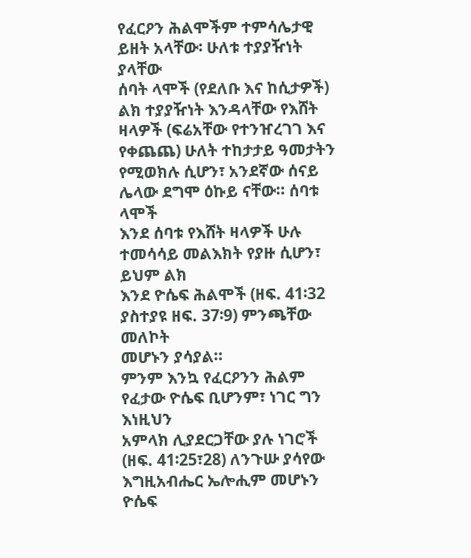የፈርዖን ሕልሞችም ተምሳሌታዊ ይዘት አላቸው፡ ሁለቱ ተያያዥነት ያላቸው
ሰባት ላሞች (የደለቡ እና ከሲታዎች) ልክ ተያያዥነት እንዳላቸው የእሸት
ዛላዎች (ፍሬአቸው የተንዠረገገ እና የቀጨጨ) ሁለት ተከታታይ ዓመታትን
የሚወክሉ ሲሆን፣ አንደኛው ሰናይ ሌላው ደግሞ ዕኩይ ናቸው። ሰባቱ ላሞች
እንደ ሰባቱ የእሸት ዛላዎች ሁሉ ተመሳሳይ መልእክት የያዙ ሲሆን፣ ይህም ልክ
እንደ ዮሴፍ ሕልሞች (ዘፍ. 41፡32 ያስተያዩ ዘፍ. 37፡9) ምንጫቸው መለኮት
መሆኑን ያሳያል።
ምንም እንኳ የፈርዖንን ሕልም የፈታው ዮሴፍ ቢሆንም፣ ነገር ግን እነዚህን
አምላክ ሊያደርጋቸው ያሉ ነገሮች (ዘፍ. 41፡25፣28) ለንጉሡ ያሳየው
እግዚአብሔር ኤሎሒም መሆኑን ዮሴፍ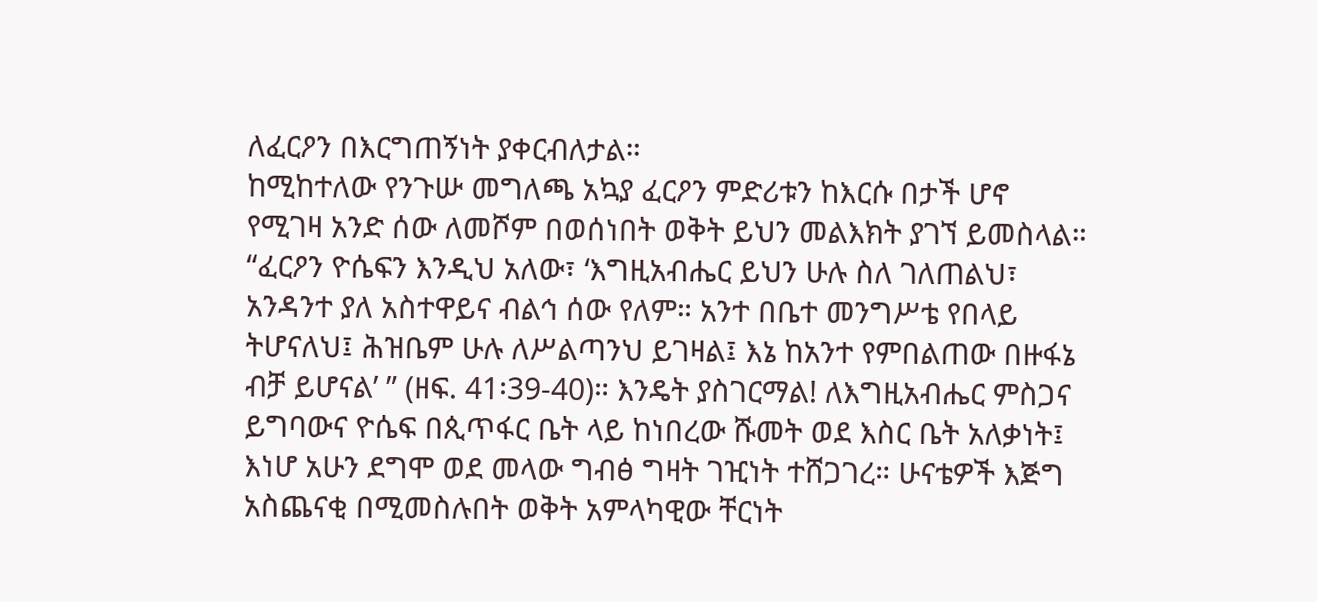ለፈርዖን በእርግጠኝነት ያቀርብለታል።
ከሚከተለው የንጉሡ መግለጫ አኳያ ፈርዖን ምድሪቱን ከእርሱ በታች ሆኖ
የሚገዛ አንድ ሰው ለመሾም በወሰነበት ወቅት ይህን መልእክት ያገኘ ይመስላል።
“ፈርዖን ዮሴፍን እንዲህ አለው፣ ‘እግዚአብሔር ይህን ሁሉ ስለ ገለጠልህ፣
አንዳንተ ያለ አስተዋይና ብልኅ ሰው የለም። አንተ በቤተ መንግሥቴ የበላይ
ትሆናለህ፤ ሕዝቤም ሁሉ ለሥልጣንህ ይገዛል፤ እኔ ከአንተ የምበልጠው በዙፋኔ
ብቻ ይሆናል’ ” (ዘፍ. 41፡39-40)። እንዴት ያስገርማል! ለእግዚአብሔር ምስጋና
ይግባውና ዮሴፍ በጲጥፋር ቤት ላይ ከነበረው ሹመት ወደ እስር ቤት አለቃነት፤
እነሆ አሁን ደግሞ ወደ መላው ግብፅ ግዛት ገዢነት ተሸጋገረ። ሁናቴዎች እጅግ
አስጨናቂ በሚመስሉበት ወቅት አምላካዊው ቸርነት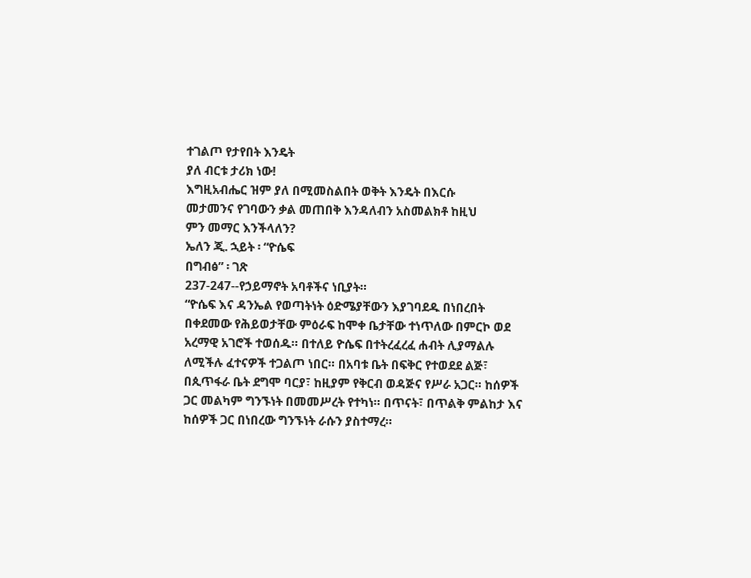ተገልጦ የታየበት እንዴት
ያለ ብርቱ ታሪክ ነው!
እግዚአብሔር ዝም ያለ በሚመስልበት ወቅት እንዴት በእርሱ
መታመንና የገባውን ቃል መጠበቅ እንዳለብን አስመልክቶ ከዚህ
ምን መማር እንችላለን?
ኤለን ጂ. ኋይት ፡ “ዮሴፍ
በግብፅ” ፡ ገጽ
237-247--የኃይማኖት አባቶችና ነቢያት።
“ዮሴፍ እና ዳንኤል የወጣትነት ዕድሜያቸውን እያገባደዱ በነበረበት
በቀደመው የሕይወታቸው ምዕራፍ ከሞቀ ቤታቸው ተነጥለው በምርኮ ወደ
አረማዊ አገሮች ተወሰዱ። በተለይ ዮሴፍ በተትረፈረፈ ሐብት ሊያማልሉ
ለሚችሉ ፈተናዎች ተጋልጦ ነበር። በአባቱ ቤት በፍቅር የተወደደ ልጅ፣
በጲጥፋራ ቤት ደግሞ ባርያ፣ ከዚያም የቅርብ ወዳጅና የሥራ አጋር። ከሰዎች
ጋር መልካም ግንኙነት በመመሥረት የተካነ። በጥናት፣ በጥልቅ ምልከታ እና
ከሰዎች ጋር በነበረው ግንኙነት ራሱን ያስተማረ።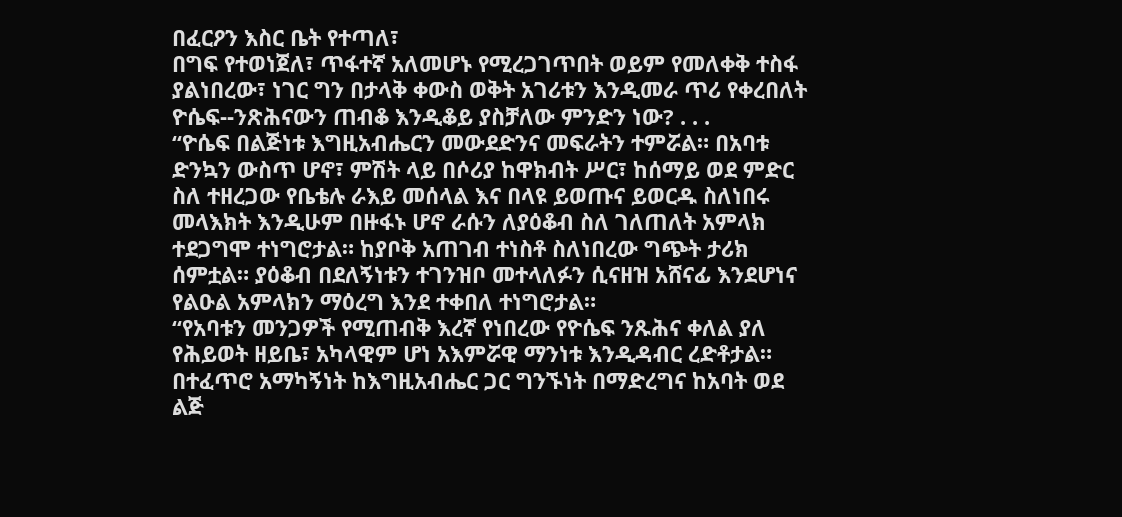በፈርዖን እስር ቤት የተጣለ፣
በግፍ የተወነጀለ፣ ጥፋተኛ አለመሆኑ የሚረጋገጥበት ወይም የመለቀቅ ተስፋ
ያልነበረው፣ ነገር ግን በታላቅ ቀውስ ወቅት አገሪቱን እንዲመራ ጥሪ የቀረበለት
ዮሴፍ--ንጽሕናውን ጠብቆ እንዲቆይ ያስቻለው ምንድን ነው? . . .
“ዮሴፍ በልጅነቱ እግዚአብሔርን መውደድንና መፍራትን ተምሯል። በአባቱ
ድንኳን ውስጥ ሆኖ፣ ምሽት ላይ በሶሪያ ከዋክብት ሥር፣ ከሰማይ ወደ ምድር
ስለ ተዘረጋው የቤቴሉ ራእይ መሰላል እና በላዩ ይወጡና ይወርዱ ስለነበሩ
መላእክት እንዲሁም በዙፋኑ ሆኖ ራሱን ለያዕቆብ ስለ ገለጠለት አምላክ
ተደጋግሞ ተነግሮታል። ከያቦቅ አጠገብ ተነስቶ ስለነበረው ግጭት ታሪክ
ሰምቷል። ያዕቆብ በደለኝነቱን ተገንዝቦ መተላለፉን ሲናዘዝ አሸናፊ እንደሆነና
የልዑል አምላክን ማዕረግ እንደ ተቀበለ ተነግሮታል።
“የአባቱን መንጋዎች የሚጠብቅ እረኛ የነበረው የዮሴፍ ንጹሕና ቀለል ያለ
የሕይወት ዘይቤ፣ አካላዊም ሆነ አእምሯዊ ማንነቱ እንዲዳብር ረድቶታል።
በተፈጥሮ አማካኝነት ከእግዚአብሔር ጋር ግንኙነት በማድረግና ከአባት ወደ
ልጅ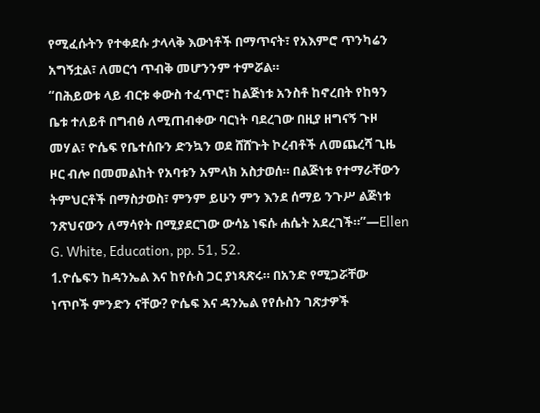የሚፈሱትን የተቀደሱ ታላላቅ እውነቶች በማጥናት፣ የአእምሮ ጥንካሬን
አግኝቷል፣ ለመርኅ ጥብቅ መሆንንም ተምሯል።
“በሕይወቱ ላይ ብርቱ ቀውስ ተፈጥሮ፣ ከልጅነቱ አንስቶ ከኖረበት የከዓን
ቤቱ ተለይቶ በግብፅ ለሚጠብቀው ባርነት ባደረገው በዚያ ዘግናኝ ጉዞ
መሃል፣ ዮሴፍ የቤተሰቡን ድንኳን ወደ ሸሸጉት ኮረብቶች ለመጨረሻ ጊዜ
ዞር ብሎ በመመልከት የአባቱን አምላክ አስታወሰ። በልጅነቱ የተማራቸውን
ትምህርቶች በማስታወስ፣ ምንም ይሁን ምን እንደ ሰማይ ንጉሥ ልጅነቱ
ንጽህናውን ለማሳየት በሚያደርገው ውሳኔ ነፍሱ ሐሴት አደረገች።”—Ellen
G. White, Education, pp. 51, 52.
1.ዮሴፍን ከዳንኤል እና ከየሱስ ጋር ያነጻጽሩ። በአንድ የሚጋሯቸው
ነጥቦች ምንድን ናቸው? ዮሴፍ እና ዳንኤል የየሱስን ገጽታዎች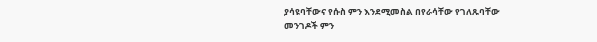ያሳዩባቸውና የሱስ ምን እንደሚመስል በየራሳቸው የገለጹባቸው
መንገዶች ምን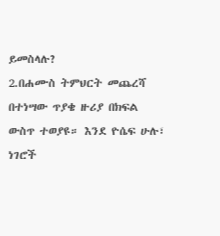ይመስላሉ?
2.በሐሙስ ትምህርት መጨረሻ በተነሣው ጥያቄ ዙሪያ በክፍል
ውስጥ ተወያዩ። እንደ ዮሴፍ ሁሉ፣ ነገሮች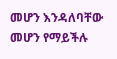መሆን እንዳለባቸው
መሆን የማይችሉ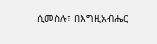ሲመስሉ፣ በእግዚአብሔር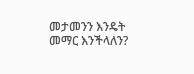መታመንን እንዴት
መማር እንችላለን?